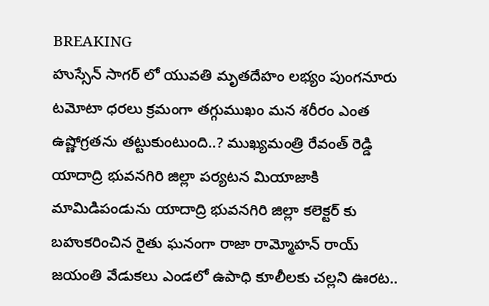BREAKING
హుస్సేన్ సాగర్ లో యువతి మృతదేహం లభ్యం పుంగనూరు టమోటా ధరలు క్రమంగా తగ్గుముఖం మన శరీరం ఎంత ఉష్ణోగ్రతను తట్టుకుంటుంది..? ముఖ్యమంత్రి రేవంత్ రెడ్డి యాదాద్రి భువనగిరి జిల్లా పర్యటన మియాజాకి మామిడిపండును యాదాద్రి భువనగిరి జిల్లా కలెక్టర్ కు బహుకరించిన రైతు ఘనంగా రాజా రామ్మోహన్ రాయ్ జయంతి వేడుకలు ఎండలో ఉపాధి కూలీలకు చల్లని ఊరట..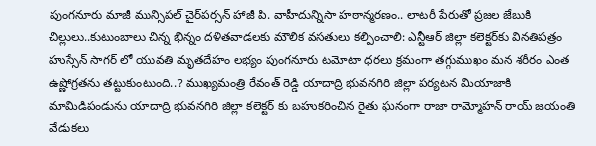పుంగనూరు మాజీ మున్సిపల్ చైర్‌పర్సన్ హాజీ పి. వాహీదున్నిసా హఠాన్మరణం.. లాటరీ పేరుతో ప్రజల జేబుకి చిల్లులు..కుటుంబాలు చిన్న భిన్నం దళితవాడలకు మౌలిక వసతులు కల్పించాలి: ఎన్టీఆర్ జిల్లా కలెక్టర్‌కు వినతిపత్రం హుస్సేన్ సాగర్ లో యువతి మృతదేహం లభ్యం పుంగనూరు టమోటా ధరలు క్రమంగా తగ్గుముఖం మన శరీరం ఎంత ఉష్ణోగ్రతను తట్టుకుంటుంది..? ముఖ్యమంత్రి రేవంత్ రెడ్డి యాదాద్రి భువనగిరి జిల్లా పర్యటన మియాజాకి మామిడిపండును యాదాద్రి భువనగిరి జిల్లా కలెక్టర్ కు బహుకరించిన రైతు ఘనంగా రాజా రామ్మోహన్ రాయ్ జయంతి వేడుకలు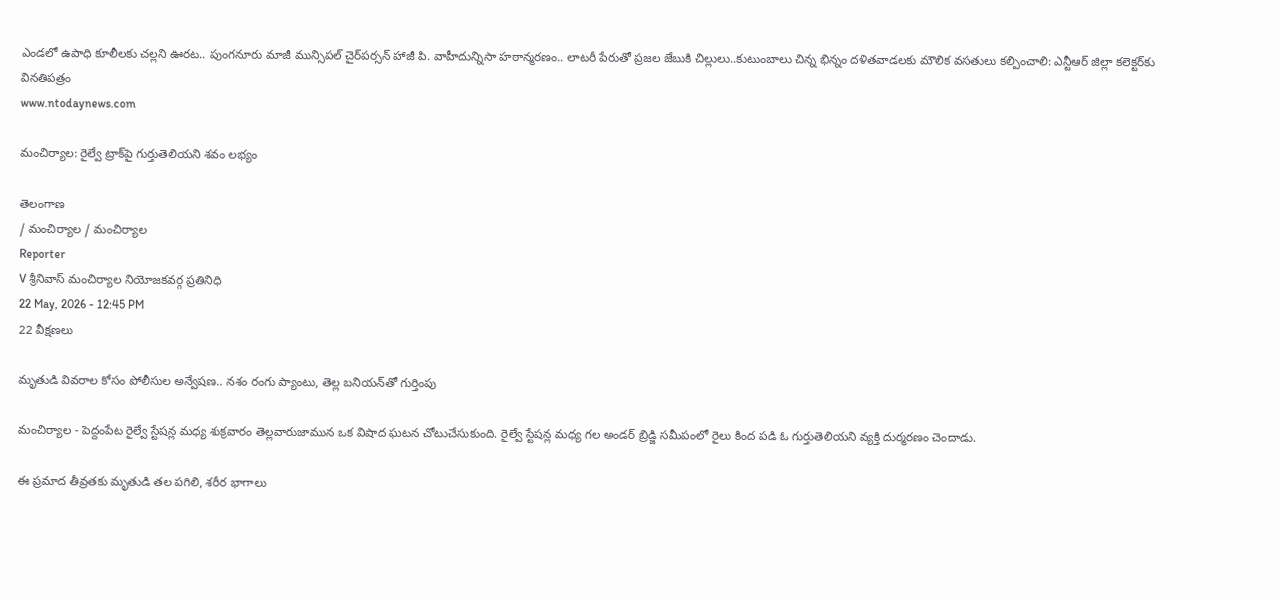ఎండలో ఉపాధి కూలీలకు చల్లని ఊరట.. పుంగనూరు మాజీ మున్సిపల్ చైర్‌పర్సన్ హాజీ పి. వాహీదున్నిసా హఠాన్మరణం.. లాటరీ పేరుతో ప్రజల జేబుకి చిల్లులు..కుటుంబాలు చిన్న భిన్నం దళితవాడలకు మౌలిక వసతులు కల్పించాలి: ఎన్టీఆర్ జిల్లా కలెక్టర్‌కు వినతిపత్రం
www.ntodaynews.com

మంచిర్యాల: రైల్వే ట్రాక్‌పై గుర్తుతెలియని శవం లభ్యం

తెలంగాణ
/ మంచిర్యాల / మంచిర్యాల
Reporter
V శ్రీనివాస్ మంచిర్యాల నియోజకవర్గ ప్రతినిధి
22 May, 2026 - 12:45 PM
22 వీక్షణలు

మృతుడి వివరాల కోసం పోలీసుల అన్వేషణ.. నశం రంగు ప్యాంటు, తెల్ల బనియన్‌తో గుర్తింపు

మంచిర్యాల - పెద్దంపేట రైల్వే స్టేషన్ల మధ్య శుక్రవారం తెల్లవారుజామున ఒక విషాద ఘటన చోటుచేసుకుంది. రైల్వే స్టేషన్ల మధ్య గల అండర్ బ్రిడ్జి సమీపంలో రైలు కింద పడి ఓ గుర్తుతెలియని వ్యక్తి దుర్మరణం చెందాడు.

ఈ ప్రమాద తీవ్రతకు మృతుడి తల పగిలి, శరీర భాగాలు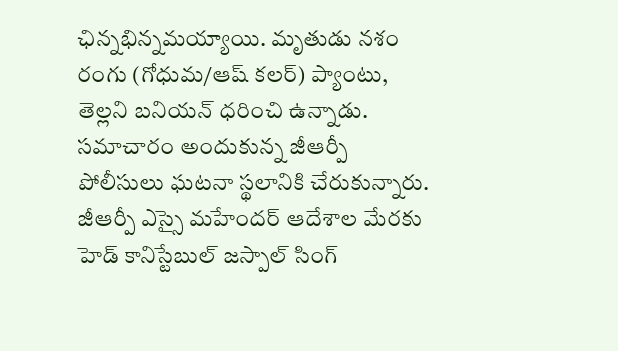ఛిన్నభిన్నమయ్యాయి. మృతుడు నశం రంగు (గోధుమ/ఆష్ కలర్) ప్యాంటు, తెల్లని బనియన్ ధరించి ఉన్నాడు. సమాచారం అందుకున్న జీఆర్పీ పోలీసులు ఘటనా స్థలానికి చేరుకున్నారు. జీఆర్పీ ఎస్సై మహేందర్ ఆదేశాల మేరకు హెడ్ కానిస్టేబుల్ జస్పాల్ సింగ్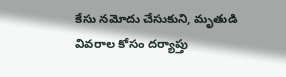కేసు నమోదు చేసుకుని, మృతుడి వివరాల కోసం దర్యాప్తు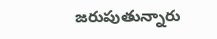జరుపుతున్నారు